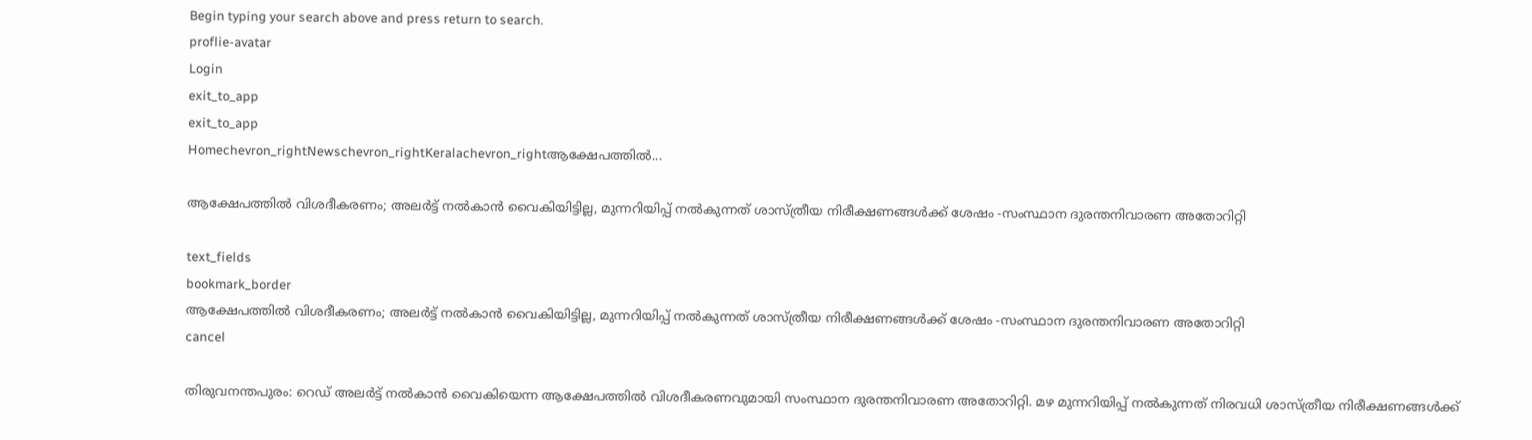Begin typing your search above and press return to search.
proflie-avatar
Login
exit_to_app
exit_to_app
Homechevron_rightNewschevron_rightKeralachevron_rightആക്ഷേപത്തില്‍...

ആക്ഷേപത്തില്‍ വിശദീകരണം; അലര്‍ട്ട് നല്‍കാന്‍ വൈകിയിട്ടില്ല, മുന്നറിയിപ്പ് നല്‍കുന്നത് ശാസ്ത്രീയ നിരീക്ഷണങ്ങള്‍ക്ക് ശേഷം -സംസ്ഥാന ദുരന്തനിവാരണ അതോറിറ്റി

text_fields
bookmark_border
ആക്ഷേപത്തില്‍ വിശദീകരണം; അലര്‍ട്ട് നല്‍കാന്‍ വൈകിയിട്ടില്ല, മുന്നറിയിപ്പ് നല്‍കുന്നത് ശാസ്ത്രീയ നിരീക്ഷണങ്ങള്‍ക്ക് ശേഷം -സംസ്ഥാന ദുരന്തനിവാരണ അതോറിറ്റി
cancel

തിരുവനന്തപുരം: റെഡ് അലര്‍ട്ട് നല്‍കാന്‍ വൈകിയെന്ന ആക്ഷേപത്തില്‍ വിശദീകരണവുമായി സംസ്ഥാന ദുരന്തനിവാരണ അതോറിറ്റി. മഴ മുന്നറിയിപ്പ് നല്‍കുന്നത് നിരവധി ശാസ്ത്രീയ നിരീക്ഷണങ്ങള്‍ക്ക്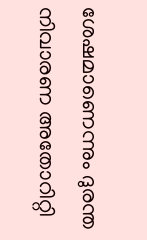ശേഷമാണെന്നും ദുരന്ത നിവാരണ അതോറിറ്റി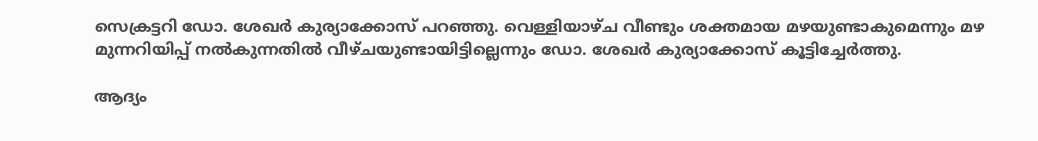സെക്രട്ടറി ഡോ. ശേഖര്‍ കുര്യാക്കോസ് പറഞ്ഞു. വെള്ളിയാഴ്ച വീണ്ടും ശക്തമായ മഴയുണ്ടാകുമെന്നും മഴ മുന്നറിയിപ്പ് നല്‍കുന്നതില്‍ വീഴ്ചയുണ്ടായിട്ടില്ലെന്നും ഡോ. ശേഖര്‍ കുര്യാക്കോസ് കൂട്ടിച്ചേർത്തു.

ആദ്യം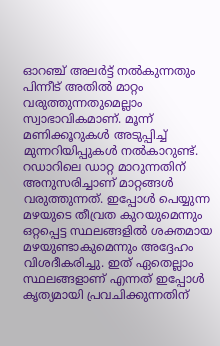ഓറഞ്ച് അലര്‍ട്ട് നല്‍കുന്നതും പിന്നീട് അതില്‍ മാറ്റം വരുത്തുന്നതുമെല്ലാം സ്വാഭാവികമാണ്. മൂന്ന് മണിക്കൂറുകള്‍ അടുപ്പിച്ച് മുന്നറിയിപ്പുകള്‍ നൽകാറുണ്ട്. റഡാറിലെ ഡാറ്റ മാറുന്നതിന് അനുസരിച്ചാണ് മാറ്റങ്ങള്‍ വരുത്തുന്നത്. ഇപ്പോള്‍ പെയ്യുന്ന മഴയുടെ തീവ്രത കുറയുമെന്നും ഒറ്റപ്പെട്ട സ്ഥലങ്ങളില്‍ ശക്തമായ മഴയുണ്ടാകുമെന്നും അദ്ദേഹം വിശദീകരിച്ചു. ഇത് ഏതെല്ലാം സ്ഥലങ്ങളാണ് എന്നത് ഇപ്പോള്‍ കൃത്യമായി പ്രവചിക്കുന്നതിന്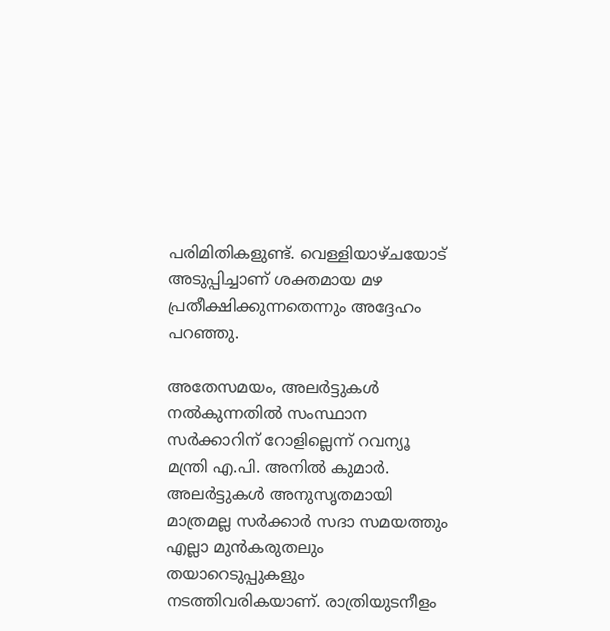പരിമിതികളുണ്ട്. വെള്ളിയാഴ്ചയോട് അടുപ്പിച്ചാണ് ശക്തമായ മഴ പ്രതീക്ഷിക്കുന്നതെന്നും അദ്ദേഹം പറഞ്ഞു.

അതേസമയം, അലര്‍ട്ടുകള്‍ നല്‍കുന്നതില്‍ സംസ്ഥാന സര്‍ക്കാറിന് റോളില്ലെന്ന് റവന്യൂ മന്ത്രി എ.പി. അനില്‍ കുമാർ. അലര്‍ട്ടുകള്‍ അനുസൃതമായി മാത്രമല്ല സര്‍ക്കാർ സദാ സമയത്തും എല്ലാ മുന്‍കരുതലും തയാറെടുപ്പുകളും നടത്തിവരികയാണ്. രാത്രിയുടനീളം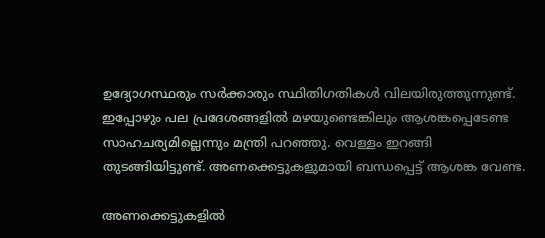ഉദ്യോഗസ്ഥരും സര്‍ക്കാരും സ്ഥിതിഗതികള്‍ വിലയിരുത്തുന്നുണ്ട്. ഇപ്പോഴും പല പ്രദേശങ്ങളിൽ മഴയുണ്ടെങ്കിലും ആശങ്കപ്പെടേണ്ട സാഹചര്യമില്ലെന്നും മന്ത്രി പറഞ്ഞു. വെള്ളം ഇറങ്ങി തുടങ്ങിയിട്ടുണ്ട്. അണക്കെട്ടുകളുമായി ബന്ധപ്പെട്ട് ആശങ്ക വേണ്ട.

അണക്കെട്ടുകളിൽ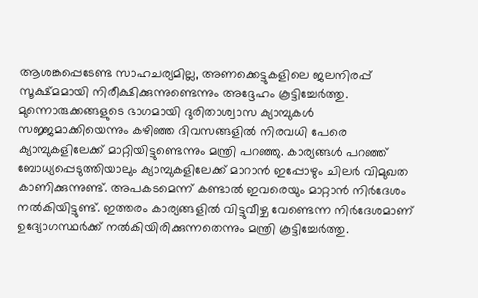ആശങ്കപ്പെടേണ്ട സാഹചര്യമില്ല, അണക്കെട്ടുകളിലെ ജലനിരപ്പ് സൂക്ഷ്മമായി നിരീക്ഷിക്കുന്നുണ്ടെന്നും അദ്ദേഹം കൂട്ടിച്ചേര്‍ത്തു. മുന്നൊരുക്കങ്ങളുടെ ഭാഗമായി ദുരിതാശ്വാസ ക്യാമ്പുകള്‍ സജ്ജമാക്കിയെന്നും കഴിഞ്ഞ ദിവസങ്ങളില്‍ നിരവധി പേരെ ക്യാമ്പുകളിലേക്ക് മാറ്റിയിട്ടുണ്ടെന്നും മന്ത്രി പറഞ്ഞു. കാര്യങ്ങള്‍ പറഞ്ഞ് ബോധ്യപ്പെടുത്തിയാലും ക്യാമ്പുകളിലേക്ക് മാറാന്‍ ഇപ്പോഴും ചിലർ വിമുഖത കാണിക്കുന്നുണ്ട്. അപകടമെന്ന് കണ്ടാല്‍ ഇവരെയും മാറ്റാൻ നിര്‍ദേശം നൽകിയിട്ടുണ്ട്. ഇത്തരം കാര്യങ്ങളില്‍ വിട്ടുവീഴ്ച വേണ്ടെന്ന നിര്‍ദേശമാണ് ഉദ്യോഗസ്ഥര്‍ക്ക് നല്‍കിയിരിക്കുന്നതെന്നും മന്ത്രി കൂട്ടിച്ചേര്‍ത്തു.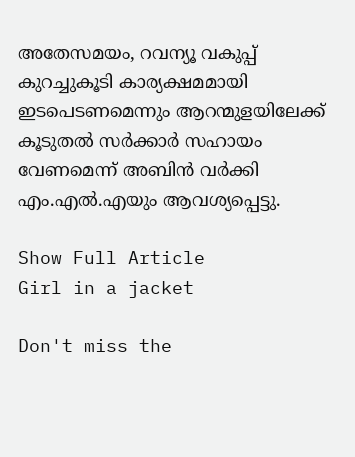അതേസമയം, റവന്യൂ വകുപ്പ് കുറച്ചുകൂടി കാര്യക്ഷമമായി ഇടപെടണമെന്നും ആറന്മുളയിലേക്ക് കൂടുതൽ സർക്കാർ സഹായം വേണമെന്ന് അബിൻ വർക്കി എം.എൽ.എയും ആവശ്യപ്പെട്ടു.

Show Full Article
Girl in a jacket

Don't miss the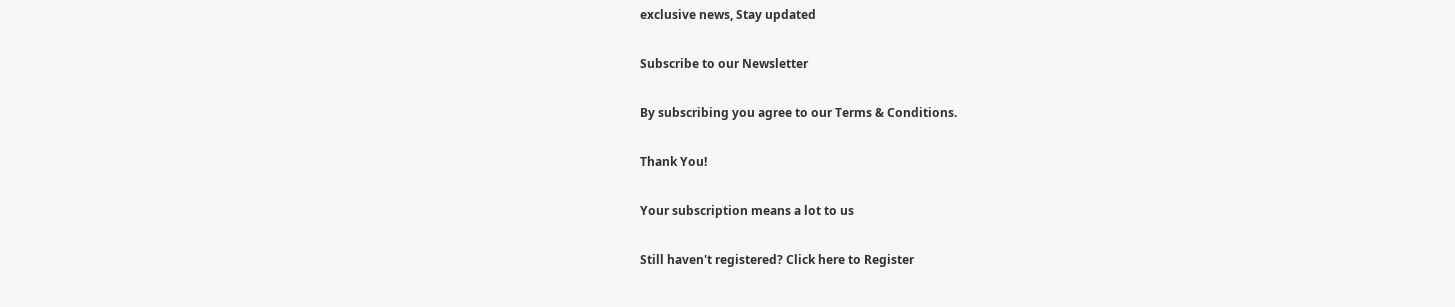exclusive news, Stay updated

Subscribe to our Newsletter

By subscribing you agree to our Terms & Conditions.

Thank You!

Your subscription means a lot to us

Still haven't registered? Click here to Register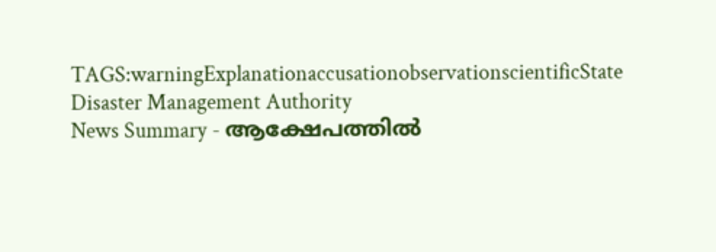TAGS:warningExplanationaccusationobservationscientificState Disaster Management Authority
News Summary - ആക്ഷേപത്തില്‍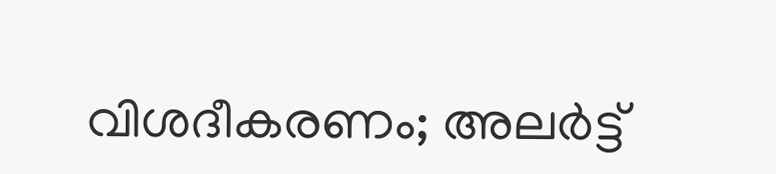വിശദീകരണം; അലര്‍ട്ട്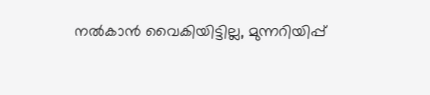നല്‍കാന്‍ വൈകിയിട്ടില്ല, മുന്നറിയിപ്പ്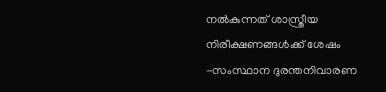നല്‍കുന്നത് ശാസ്ത്രീയ നിരീക്ഷണങ്ങള്‍ക്ക് ശേഷം -സംസ്ഥാന ദുരന്തനിവാരണ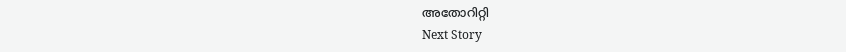അതോറിറ്റി
Next Story